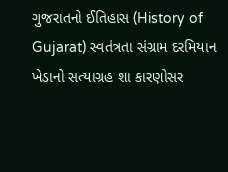ગુજરાતનો ઈતિહાસ (History of Gujarat) સ્વતંત્રતા સંગ્રામ દરમિયાન ખેડાનો સત્યાગ્રહ શા કારણોસર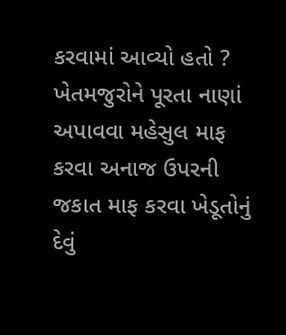કરવામાં આવ્યો હતો ? ખેતમજુરોને પૂરતા નાણાં અપાવવા મહેસુલ માફ કરવા અનાજ ઉપરની જકાત માફ કરવા ખેડૂતોનું દેવું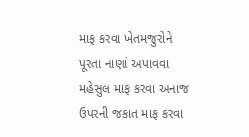માફ કરવા ખેતમજુરોને પૂરતા નાણાં અપાવવા મહેસુલ માફ કરવા અનાજ ઉપરની જકાત માફ કરવા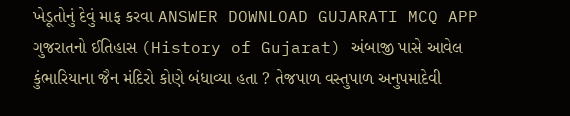ખેડૂતોનું દેવું માફ કરવા ANSWER DOWNLOAD GUJARATI MCQ APP
ગુજરાતનો ઈતિહાસ (History of Gujarat) અંબાજી પાસે આવેલ કુંભારિયાના જૈન મંદિરો કોણે બંધાવ્યા હતા ? તેજપાળ વસ્તુપાળ અનુપમાદેવી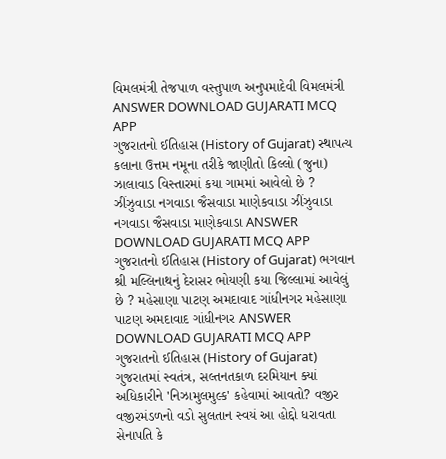વિમલમંત્રી તેજપાળ વસ્તુપાળ અનુપમાદેવી વિમલમંત્રી ANSWER DOWNLOAD GUJARATI MCQ APP
ગુજરાતનો ઈતિહાસ (History of Gujarat) સ્થાપત્ય કલાના ઉત્તમ નમૂના તરીકે જાણીતો કિલ્લો (જુના) ઝાલાવાડ વિસ્તારમાં કયા ગામમાં આવેલો છે ? ઝીંઝુવાડા નગવાડા જૈસવાડા માણેકવાડા ઝીંઝુવાડા નગવાડા જૈસવાડા માણેકવાડા ANSWER DOWNLOAD GUJARATI MCQ APP
ગુજરાતનો ઈતિહાસ (History of Gujarat) ભગવાન શ્રી મલ્લિનાથનું દેરાસર ભોયણી કયા જિલ્લામાં આવેલું છે ? મહેસાણા પાટણ અમદાવાદ ગાંધીનગર મહેસાણા પાટણ અમદાવાદ ગાંધીનગર ANSWER DOWNLOAD GUJARATI MCQ APP
ગુજરાતનો ઈતિહાસ (History of Gujarat) ગુજરાતમાં સ્વતંત્ર, સલ્તનતકાળ દરમિયાન ક્યાં અધિકારીને 'નિઝામુલમુલ્ક' કહેવામાં આવતો? વજીર વજીરમંડળનો વડો સુલતાન સ્વયં આ હોદ્દો ધરાવતા સેનાપતિ કે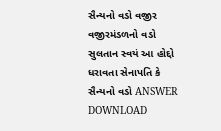સૈન્યનો વડો વજીર વજીરમંડળનો વડો સુલતાન સ્વયં આ હોદ્દો ધરાવતા સેનાપતિ કે સૈન્યનો વડો ANSWER DOWNLOAD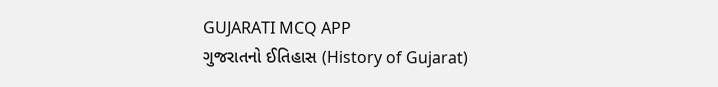GUJARATI MCQ APP
ગુજરાતનો ઈતિહાસ (History of Gujarat)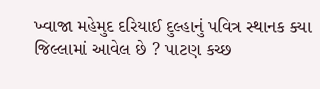ખ્વાજા મહેમુદ દરિયાઈ દુલ્હાનું પવિત્ર સ્થાનક ક્યા જિલ્લામાં આવેલ છે ? પાટણ કચ્છ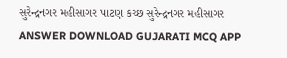સુરેન્દ્રનગર મહીસાગર પાટણ કચ્છ સુરેન્દ્રનગર મહીસાગર ANSWER DOWNLOAD GUJARATI MCQ APP